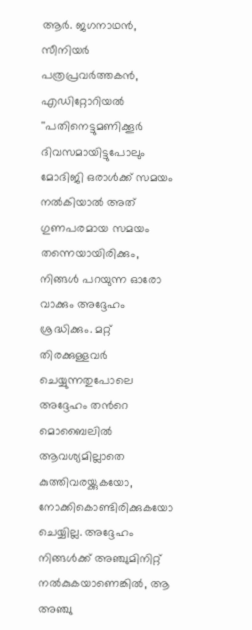ആര്‍. ജഗനാഥന്‍, സീനിയര്‍ പത്രപ്രവര്‍ത്തകന്‍, എഡിറ്റോറിയല്‍
''പതിനെട്ടുമണിക്കൂര്‍ ദിവസമായിട്ടുപോലും മോദിജി ഒരാള്‍ക്ക് സമയം നല്‍കിയാല്‍ അത് ഗുണപരമായ സമയം തന്നെയായിരിക്കും, നിങ്ങള്‍ പറയുന്ന ഓരോ വാക്കും അദ്ദേഹം ശ്രദ്ധിക്കും. മറ്റ് തിരക്കുള്ളവര്‍ ചെയ്യുന്നതുപോലെ അദ്ദേഹം തന്‍റെ മൊബൈലില്‍ ആവശ്യമില്ലാതെ കുത്തിവരയ്ക്കുകയോ, നോക്കികൊണ്ടിരിക്കുകയോ ചെയ്യില്ല. അദ്ദേഹം നിങ്ങള്‍ക്ക് അഞ്ചുമിനിറ്റ് നല്‍കുകയാണെങ്കില്‍, ആ അഞ്ചു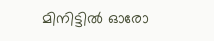മിനിട്ടില്‍ ഓരോ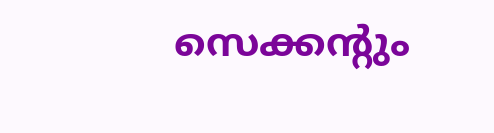സെക്കന്റും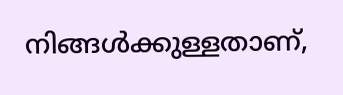നിങ്ങള്‍ക്കുള്ളതാണ്,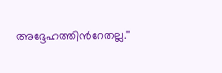അദ്ദേഹത്തിന്‍റേതല്ല.''